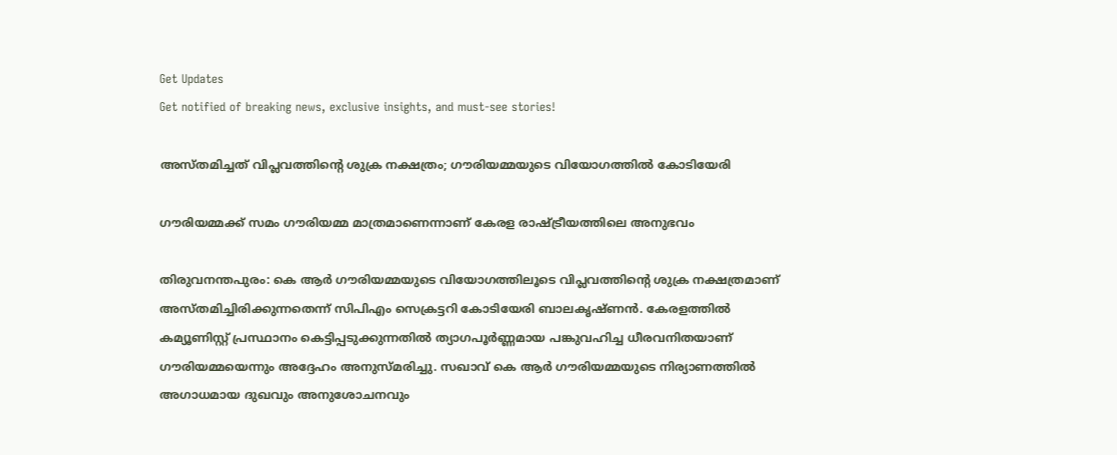Get Updates
Get notified of breaking news, exclusive insights, and must-see stories!

അസ്തമിച്ചത് വിപ്ലവത്തിന്റെ ശുക്ര നക്ഷത്രം; ഗൗരിയമ്മയുടെ വിയോഗത്തിൽ കോടിയേരി

ഗൗരിയമ്മക്ക് സമം ഗൗരിയമ്മ മാത്രമാണെന്നാണ് കേരള രാഷ്ട്രീയത്തിലെ അനുഭവം

തിരുവനന്തപുരം: കെ ആർ ഗൗരിയമ്മയുടെ വിയോഗത്തിലൂടെ വിപ്ലവത്തിന്റെ ശുക്ര നക്ഷത്രമാണ് അസ്തമിച്ചിരിക്കുന്നതെന്ന് സിപിഎം സെക്രട്ടറി കോടിയേരി ബാലകൃഷ്ണൻ. കേരളത്തിൽ കമ്യൂണിസ്റ്റ് പ്രസ്ഥാനം കെട്ടിപ്പടുക്കുന്നതിൽ ത്യാഗപൂർണ്ണമായ പങ്കുവഹിച്ച ധീരവനിതയാണ് ഗൗരിയമ്മയെന്നും അദ്ദേഹം അനുസ്മരിച്ചു. സഖാവ് കെ ആർ ഗൗരിയമ്മയുടെ നിര്യാണത്തിൽ അഗാധമായ ദുഖവും അനുശോചനവും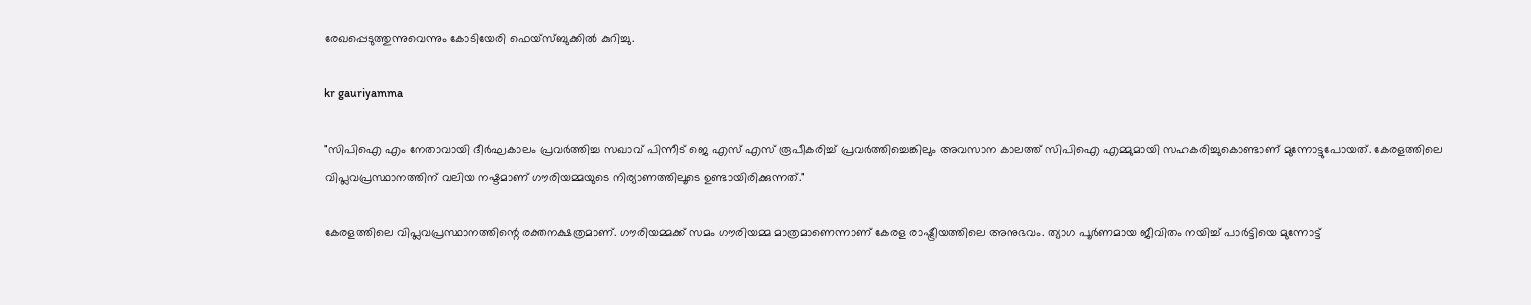രേഖപ്പെടുത്തുന്നുവെന്നും കോടിയേരി ഫെയ്സ്ബുക്കിൽ കുറിച്ചു.

kr gauriyamma

"സിപിഐ എം നേതാവായി ദീർഘകാലം പ്രവർത്തിച്ച സഖാവ് പിന്നീട് ജെ എസ് എസ് രൂപീകരിച്ച് പ്രവർത്തിച്ചെങ്കിലും അവസാന കാലത്ത് സിപിഐ എമ്മുമായി സഹകരിച്ചുകൊണ്ടാണ് മുന്നോട്ടുപോയത്. കേരളത്തിലെ വിപ്ലവപ്രസ്ഥാനത്തിന് വലിയ നഷ്ടമാണ് ഗൗരിയമ്മയുടെ നിര്യാണത്തിലൂടെ ഉണ്ടായിരിക്കുന്നത്."

കേരളത്തിലെ വിപ്ലവപ്രസ്ഥാനത്തിന്റെ രക്തനക്ഷത്രമാണ്. ഗൗരിയമ്മക്ക് സമം ഗൗരിയമ്മ മാത്രമാണെന്നാണ് കേരള രാഷ്ട്രീയത്തിലെ അനുഭവം. ത്യാഗ പൂര്‍ണമായ ജീവിതം നയിച്ച് പാര്‍ട്ടിയെ മുന്നോട്ട്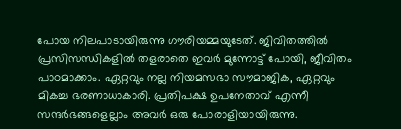പോയ നിലപാടായിരുന്നു ഗൗരിയമ്മയുടേത്. ജിവിതത്തില്‍ പ്രസിസന്ധികളില്‍ തളരാതെ ഇവര്‍ മുന്നോട്ട് പോയി, ജീവിതം പാഠമാക്കാം. ഏറ്റവും നല്ല നിയമസഭാ സൗമാജിക, ഏറ്റവും മികച്ച ഭരണാധാകാരി. പ്രതിപക്ഷ ഉപനേതാവ് എന്നീ സന്ദര്‍ഭങ്ങളെല്ലാം അവര്‍ ഒരു പോരാളിയായിരുന്നു.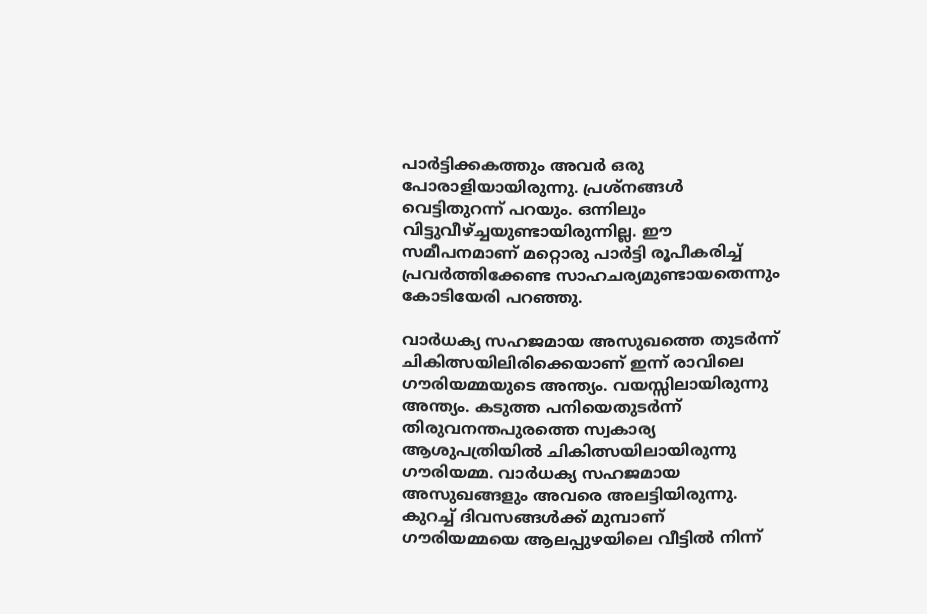പാര്‍ട്ടിക്കകത്തും അവര്‍ ഒരു പോരാളിയായിരുന്നു. പ്രശ്‌നങ്ങള്‍ വെട്ടിതുറന്ന് പറയും. ഒന്നിലും വിട്ടുവീഴ്ച്ചയുണ്ടായിരുന്നില്ല. ഈ സമീപനമാണ് മറ്റൊരു പാര്‍ട്ടി രൂപീകരിച്ച് പ്രവര്‍ത്തിക്കേണ്ട സാഹചര്യമുണ്ടായതെന്നും കോടിയേരി പറഞ്ഞു.

വാര്‍ധക്യ സഹജമായ അസുഖത്തെ തുടര്‍ന്ന് ചികിത്സയിലിരിക്കെയാണ് ഇന്ന് രാവിലെ ഗൗരിയമ്മയുടെ അന്ത്യം. വയസ്സിലായിരുന്നു അന്ത്യം. കടുത്ത പനിയെതുടര്‍ന്ന് തിരുവനന്തപുരത്തെ സ്വകാര്യ ആശുപത്രിയില്‍ ചികിത്സയിലായിരുന്നു ഗൗരിയമ്മ. വാര്‍ധക്യ സഹജമായ അസുഖങ്ങളും അവരെ അലട്ടിയിരുന്നു. കുറച്ച് ദിവസങ്ങള്‍ക്ക് മുമ്പാണ് ഗൗരിയമ്മയെ ആലപ്പുഴയിലെ വീട്ടില്‍ നിന്ന്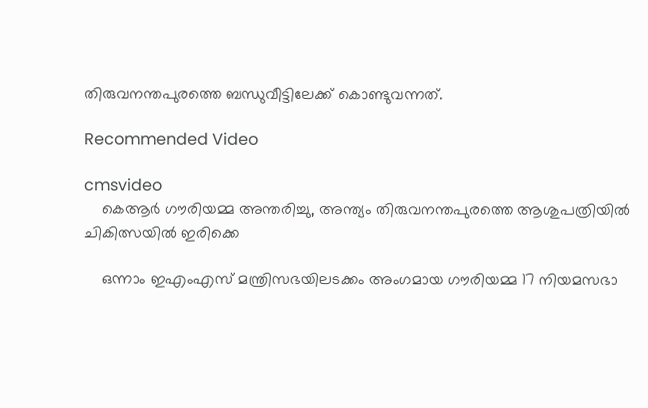തിരുവനന്തപുരത്തെ ബന്ധുവീട്ടിലേക്ക് കൊണ്ടുവന്നത്.

Recommended Video

cmsvideo
    കെആര്‍ ഗൗരിയമ്മ അന്തരിച്ചു, അന്ത്യം തിരുവനന്തപുരത്തെ ആശുപത്രിയില്‍ ചികിത്സയില്‍ ഇരിക്കെ

    ഒന്നാം ഇഎംഎസ് മന്ത്രിസഭയിലടക്കം അംഗമായ ഗൗരിയമ്മ 17 നിയമസഭാ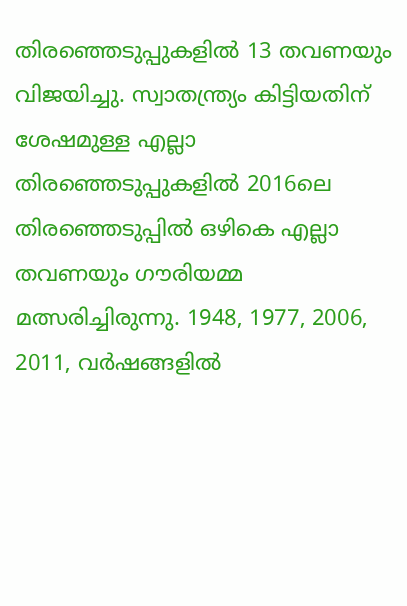തിരഞ്ഞെടുപ്പുകളില്‍ 13 തവണയും വിജയിച്ചു. സ്വാതന്ത്ര്യം കിട്ടിയതിന് ശേഷമുള്ള എല്ലാ തിരഞ്ഞെടുപ്പുകളില്‍ 2016ലെ തിരഞ്ഞെടുപ്പില്‍ ഒഴികെ എല്ലാ തവണയും ഗൗരിയമ്മ മത്സരിച്ചിരുന്നു. 1948, 1977, 2006, 2011, വര്‍ഷങ്ങളില്‍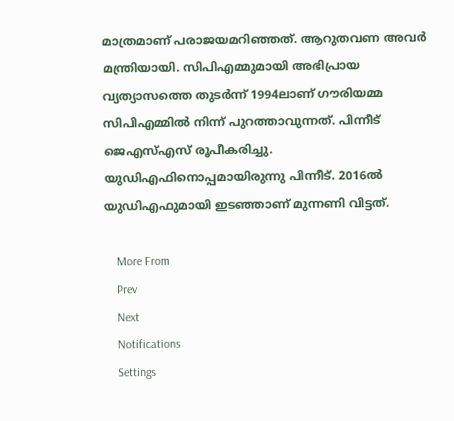മാത്രമാണ് പരാജയമറിഞ്ഞത്. ആറുതവണ അവര്‍ മന്ത്രിയായി. സിപിഎമ്മുമായി അഭിപ്രായ വ്യത്യാസത്തെ തുടര്‍ന്ന് 1994ലാണ് ഗൗരിയമ്മ സിപിഎമ്മില്‍ നിന്ന് പുറത്താവുന്നത്. പിന്നീട് ജെഎസ്എസ് രൂപീകരിച്ചു. യുഡിഎഫിനൊപ്പമായിരുന്നു പിന്നീട്. 2016ല്‍ യുഡിഎഫുമായി ഇടഞ്ഞാണ് മുന്നണി വിട്ടത്.

    More From
    Prev
    Next
    Notifications
    Settings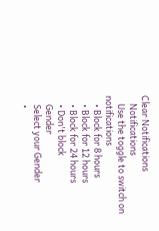Clear Notifications
    Notifications
    Use the toggle to switch on notifications
    • Block for 8 hours
    • Block for 12 hours
    • Block for 24 hours
    • Don't block
    Gender
    Select your Gender
    •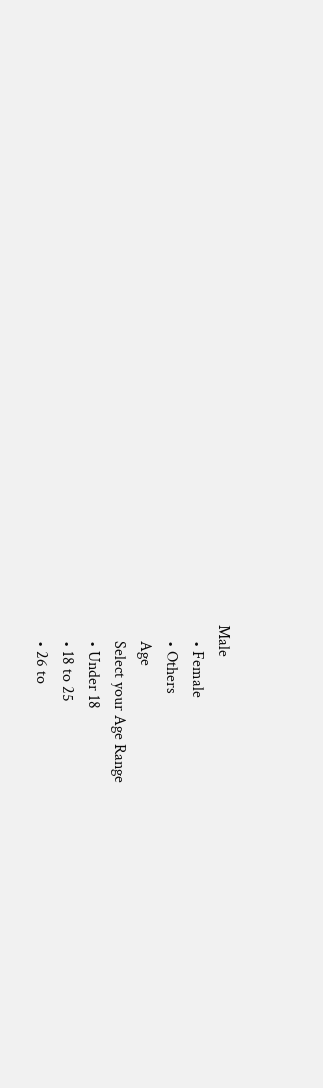Male
    • Female
    • Others
    Age
    Select your Age Range
    • Under 18
    • 18 to 25
    • 26 to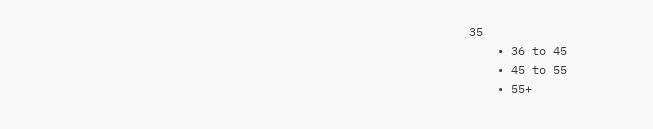35
    • 36 to 45
    • 45 to 55
    • 55+